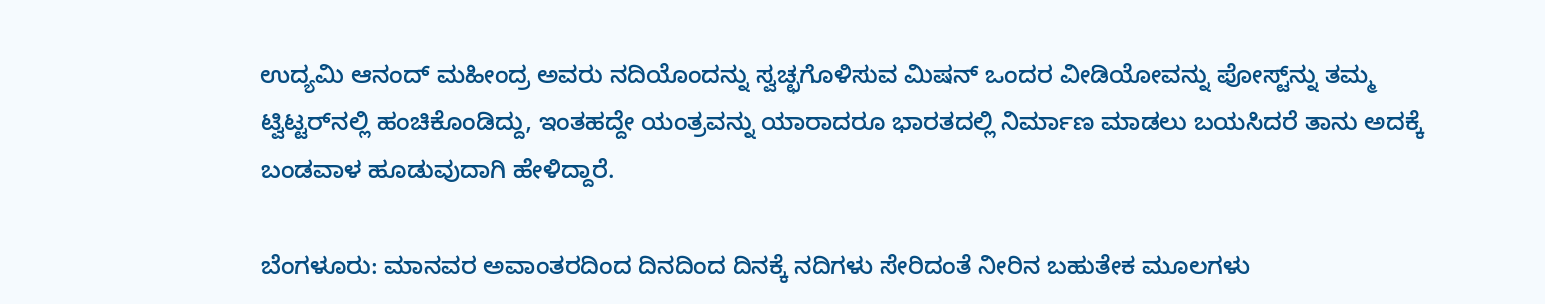ಉದ್ಯಮಿ ಆನಂದ್ ಮಹೀಂದ್ರ ಅವರು ನದಿಯೊಂದನ್ನು ಸ್ವಚ್ಛಗೊಳಿಸುವ ಮಿಷನ್ ಒಂದರ ವೀಡಿಯೋವನ್ನು ಪೋಸ್ಟ್‌ನ್ನು ತಮ್ಮ ಟ್ವಿಟ್ಟರ್‌ನಲ್ಲಿ ಹಂಚಿಕೊಂಡಿದ್ದು, ಇಂತಹದ್ದೇ ಯಂತ್ರವನ್ನು ಯಾರಾದರೂ ಭಾರತದಲ್ಲಿ ನಿರ್ಮಾಣ ಮಾಡಲು ಬಯಸಿದರೆ ತಾನು ಅದಕ್ಕೆ ಬಂಡವಾಳ ಹೂಡುವುದಾಗಿ ಹೇಳಿದ್ದಾರೆ.

ಬೆಂಗಳೂರು: ಮಾನವರ ಅವಾಂತರದಿಂದ ದಿನದಿಂದ ದಿನಕ್ಕೆ ನದಿಗಳು ಸೇರಿದಂತೆ ನೀರಿನ ಬಹುತೇಕ ಮೂಲಗಳು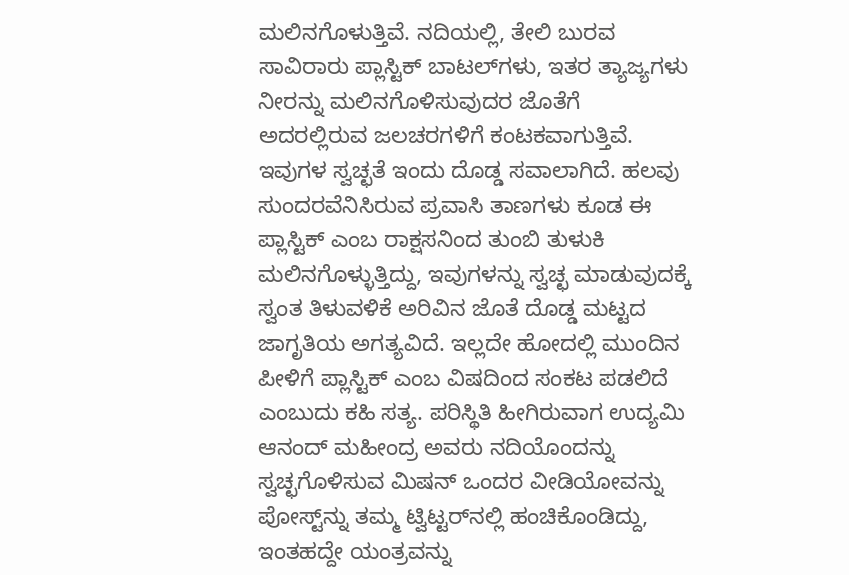ಮಲಿನಗೊಳುತ್ತಿವೆ. ನದಿಯಲ್ಲಿ, ತೇಲಿ ಬುರವ ಸಾವಿರಾರು ಪ್ಲಾಸ್ಟಿಕ್‌ ಬಾಟಲ್‌ಗಳು, ಇತರ ತ್ಯಾಜ್ಯಗಳು ನೀರನ್ನು ಮಲಿನಗೊಳಿಸುವುದರ ಜೊತೆಗೆ ಅದರಲ್ಲಿರುವ ಜಲಚರಗಳಿಗೆ ಕಂಟಕವಾಗುತ್ತಿವೆ. ಇವುಗಳ ಸ್ವಚ್ಛತೆ ಇಂದು ದೊಡ್ಡ ಸವಾಲಾಗಿದೆ. ಹಲವು ಸುಂದರವೆನಿಸಿರುವ ಪ್ರವಾಸಿ ತಾಣಗಳು ಕೂಡ ಈ ಪ್ಲಾಸ್ಟಿಕ್ ಎಂಬ ರಾಕ್ಷಸನಿಂದ ತುಂಬಿ ತುಳುಕಿ ಮಲಿನಗೊಳ್ಳುತ್ತಿದ್ದು, ಇವುಗಳನ್ನು ಸ್ವಚ್ಛ ಮಾಡುವುದಕ್ಕೆ ಸ್ವಂತ ತಿಳುವಳಿಕೆ ಅರಿವಿನ ಜೊತೆ ದೊಡ್ಡ ಮಟ್ಟದ ಜಾಗೃತಿಯ ಅಗತ್ಯವಿದೆ. ಇಲ್ಲದೇ ಹೋದಲ್ಲಿ ಮುಂದಿನ ಪೀಳಿಗೆ ಪ್ಲಾಸ್ಟಿಕ್ ಎಂಬ ವಿಷದಿಂದ ಸಂಕಟ ಪಡಲಿದೆ ಎಂಬುದು ಕಹಿ ಸತ್ಯ. ಪರಿಸ್ಥಿತಿ ಹೀಗಿರುವಾಗ ಉದ್ಯಮಿ ಆನಂದ್ ಮಹೀಂದ್ರ ಅವರು ನದಿಯೊಂದನ್ನು ಸ್ವಚ್ಛಗೊಳಿಸುವ ಮಿಷನ್ ಒಂದರ ವೀಡಿಯೋವನ್ನು ಪೋಸ್ಟ್‌ನ್ನು ತಮ್ಮ ಟ್ವಿಟ್ಟರ್‌ನಲ್ಲಿ ಹಂಚಿಕೊಂಡಿದ್ದು, ಇಂತಹದ್ದೇ ಯಂತ್ರವನ್ನು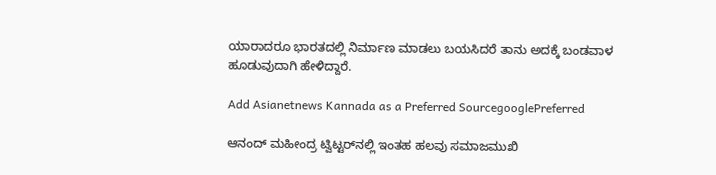ಯಾರಾದರೂ ಭಾರತದಲ್ಲಿ ನಿರ್ಮಾಣ ಮಾಡಲು ಬಯಸಿದರೆ ತಾನು ಅದಕ್ಕೆ ಬಂಡವಾಳ ಹೂಡುವುದಾಗಿ ಹೇಳಿದ್ದಾರೆ.

Add Asianetnews Kannada as a Preferred SourcegooglePreferred

ಆನಂದ್‌ ಮಹೀಂದ್ರ ಟ್ವಿಟ್ಟರ್‌ನಲ್ಲಿ ಇಂತಹ ಹಲವು ಸಮಾಜಮುಖಿ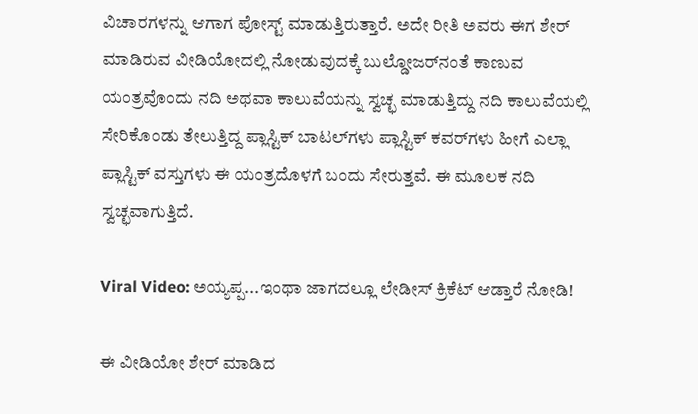ವಿಚಾರಗಳನ್ನು ಆಗಾಗ ಪೋಸ್ಟ್ ಮಾಡುತ್ತಿರುತ್ತಾರೆ. ಅದೇ ರೀತಿ ಅವರು ಈಗ ಶೇರ್‌ ಮಾಡಿರುವ ವೀಡಿಯೋದಲ್ಲಿ ನೋಡುವುದಕ್ಕೆ ಬುಲ್ಡೋಜರ್‌ನಂತೆ ಕಾಣುವ ಯಂತ್ರವೊಂದು ನದಿ ಅಥವಾ ಕಾಲುವೆಯನ್ನು ಸ್ವಚ್ಛ ಮಾಡುತ್ತಿದ್ದು ನದಿ ಕಾಲುವೆಯಲ್ಲಿ ಸೇರಿಕೊಂಡು ತೇಲುತ್ತಿದ್ದ ಪ್ಲಾಸ್ಟಿಕ್ ಬಾಟಲ್‌ಗಳು ಪ್ಲಾಸ್ಟಿಕ್ ಕವರ್‌ಗಳು ಹೀಗೆ ಎಲ್ಲಾ ಪ್ಲಾಸ್ಟಿಕ್ ವಸ್ತುಗಳು ಈ ಯಂತ್ರದೊಳಗೆ ಬಂದು ಸೇರುತ್ತವೆ. ಈ ಮೂಲಕ ನದಿ ಸ್ವಚ್ಛವಾಗುತ್ತಿದೆ.

Viral Video: ಅಯ್ಯಪ್ಪ...ಇಂಥಾ ಜಾಗದಲ್ಲೂ ಲೇಡೀಸ್ ಕ್ರಿಕೆಟ್ ಆಡ್ತಾರೆ ನೋಡಿ!

ಈ ವೀಡಿಯೋ ಶೇರ್ ಮಾಡಿದ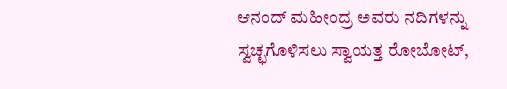ಆನಂದ್ ಮಹೀಂದ್ರ ಅವರು ನದಿಗಳನ್ನು ಸ್ವಚ್ಛಗೊಳಿಸಲು ಸ್ವಾಯತ್ತ ರೋಬೋಟ್,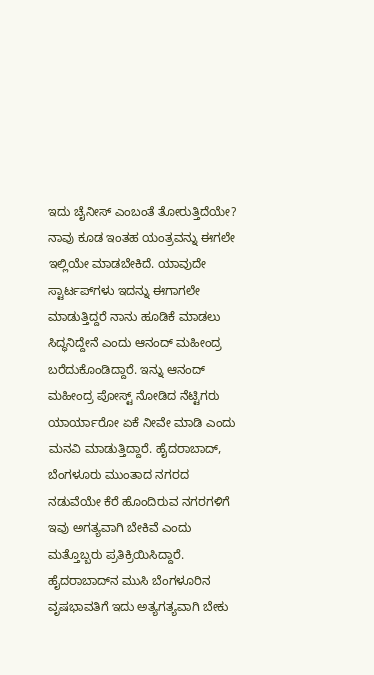ಇದು ಚೈನೀಸ್ ಎಂಬಂತೆ ತೋರುತ್ತಿದೆಯೇ? ನಾವು ಕೂಡ ಇಂತಹ ಯಂತ್ರವನ್ನು ಈಗಲೇ ಇಲ್ಲಿಯೇ ಮಾಡಬೇಕಿದೆ. ಯಾವುದೇ ಸ್ಟಾರ್ಟಪ್‌ಗಳು ಇದನ್ನು ಈಗಾಗಲೇ ಮಾಡುತ್ತಿದ್ದರೆ ನಾನು ಹೂಡಿಕೆ ಮಾಡಲು ಸಿದ್ಧನಿದ್ದೇನೆ ಎಂದು ಆನಂದ್ ಮಹೀಂದ್ರ ಬರೆದುಕೊಂಡಿದ್ದಾರೆ. ಇನ್ನು ಆನಂದ್ ಮಹೀಂದ್ರ ಪೋಸ್ಟ್ ನೋಡಿದ ನೆಟ್ಟಿಗರು ಯಾರ್ಯಾರೋ ಏಕೆ ನೀವೇ ಮಾಡಿ ಎಂದು ಮನವಿ ಮಾಡುತ್ತಿದ್ದಾರೆ. ಹೈದರಾಬಾದ್, ಬೆಂಗಳೂರು ಮುಂತಾದ ನಗರದ ನಡುವೆಯೇ ಕೆರೆ ಹೊಂದಿರುವ ನಗರಗಳಿಗೆ ಇವು ಅಗತ್ಯವಾಗಿ ಬೇಕಿವೆ ಎಂದು ಮತ್ತೊಬ್ಬರು ಪ್ರತಿಕ್ರಿಯಿಸಿದ್ದಾರೆ. ಹೈದರಾಬಾದ್‌ನ ಮುಸಿ ಬೆಂಗಳೂರಿನ ವೃಷಭಾವತಿಗೆ ಇದು ಅತ್ಯಗತ್ಯವಾಗಿ ಬೇಕು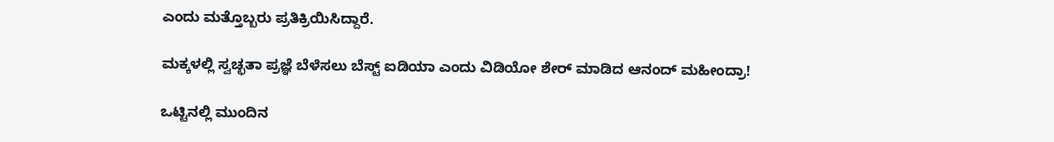ಎಂದು ಮತ್ತೊಬ್ಬರು ಪ್ರತಿಕ್ರಿಯಿಸಿದ್ದಾರೆ.

ಮಕ್ಕಳಲ್ಲಿ ಸ್ವಚ್ಛತಾ ಪ್ರಜ್ಞೆ ಬೆಳೆಸಲು ಬೆಸ್ಟ್ ಐಡಿಯಾ ಎಂದು ವಿಡಿಯೋ ಶೇರ್ ಮಾಡಿದ ಆನಂದ್ ಮಹೀಂದ್ರಾ!

ಒಟ್ಟಿನಲ್ಲಿ ಮುಂದಿನ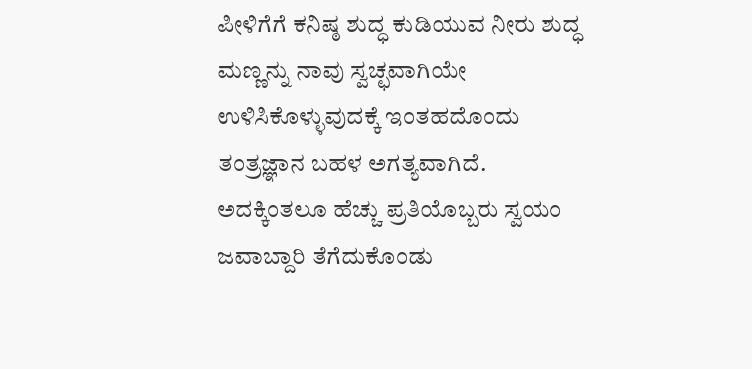ಪೀಳಿಗೆಗೆ ಕನಿಷ್ಠ ಶುದ್ಧ ಕುಡಿಯುವ ನೀರು ಶುದ್ಧ ಮಣ್ಣನ್ನು ನಾವು ಸ್ವಚ್ಛವಾಗಿಯೇ ಉಳಿಸಿಕೊಳ್ಳುವುದಕ್ಕೆ ಇಂತಹದೊಂದು ತಂತ್ರಜ್ಞಾನ ಬಹಳ ಅಗತ್ಯವಾಗಿದೆ. ಅದಕ್ಕಿಂತಲೂ ಹೆಚ್ಚು ಪ್ರತಿಯೊಬ್ಬರು ಸ್ವಯಂ ಜವಾಬ್ದಾರಿ ತೆಗೆದುಕೊಂಡು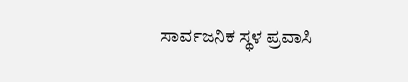ಸಾರ್ವಜನಿಕ ಸ್ಥಳ ಪ್ರವಾಸಿ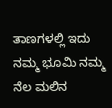ತಾಣಗಳಲ್ಲಿ ಇದು ನಮ್ಮ ಭೂಮಿ ನಮ್ಮ ನೆಲ ಮಲಿನ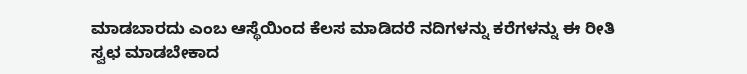ಮಾಡಬಾರದು ಎಂಬ ಆಸ್ಥೆಯಿಂದ ಕೆಲಸ ಮಾಡಿದರೆ ನದಿಗಳನ್ನು ಕರೆಗಳನ್ನು ಈ ರೀತಿ ಸ್ವಛ ಮಾಡಬೇಕಾದ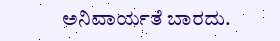ಅನಿವಾರ್ಯತೆ ಬಾರದು.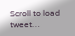Scroll to load tweet…